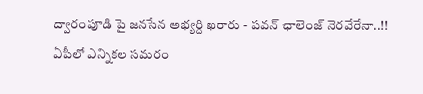ద్వారంపూడి పై జనసేన అభ్యర్ది ఖరారు - పవన్ ఛాలెంజ్ నెరవేరేనా..!!
ఏపీలో ఎన్నికల సమరం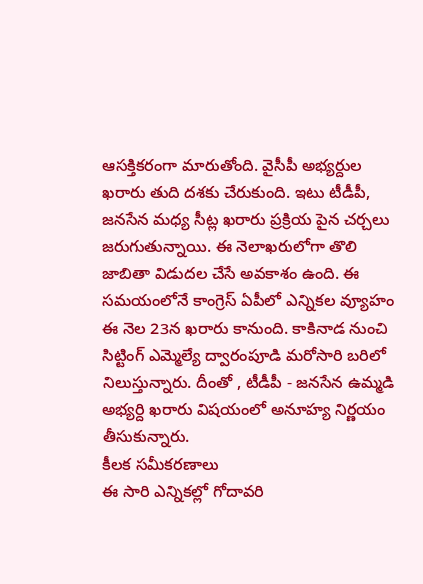ఆసక్తికరంగా మారుతోంది. వైసీపీ అభ్యర్దుల ఖరారు తుది దశకు చేరుకుంది. ఇటు టీడీపీ, జనసేన మధ్య సీట్ల ఖరారు ప్రక్రియ పైన చర్చలు జరుగుతున్నాయి. ఈ నెలాఖరులోగా తొలి జాబితా విడుదల చేసే అవకాశం ఉంది. ఈ సమయంలోనే కాంగ్రెస్ ఏపీలో ఎన్నికల వ్యూహం ఈ నెల 23న ఖరారు కానుంది. కాకినాడ నుంచి సిట్టింగ్ ఎమ్మెల్యే ద్వారంపూడి మరోసారి బరిలో నిలుస్తున్నారు. దీంతో , టీడీపీ - జనసేన ఉమ్మడి అభ్యర్ది ఖరారు విషయంలో అనూహ్య నిర్ణయం తీసుకున్నారు.
కీలక సమీకరణాలు
ఈ సారి ఎన్నికల్లో గోదావరి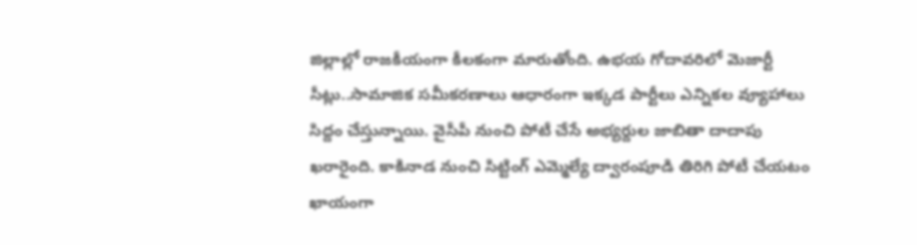జిల్లాల్లో రాజకీయంగా కీలకంగా మారుతోంది. ఉభయ గోదావరిలో మెజార్టీ సీట్లు..సామాజిక సమీకరణాలు ఆధారంగా ఇక్కడ పార్టీలు ఎన్నికల వ్యూహాలు సిద్దం చేస్తున్నాయి. వైసీపీ నుంచి పోటీ చేసే అభ్యర్దుల జాబితా దాదాపు ఖరారైంది. కాకినాడ నుంచి సిట్టింగ్ ఎమ్మెల్యే ద్వారంపూడి తిరిగి పోటీ చేయటం ఖాయంగా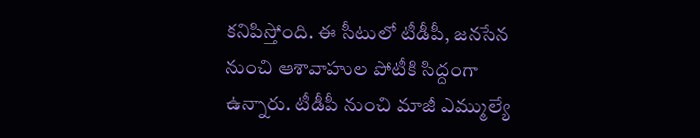కనిపిస్తోంది. ఈ సీటులో టీడీపీ, జనసేన నుంచి ఆశావాహుల పోటీకి సిద్దంగా ఉన్నారు. టీడీపీ నుంచి మాజీ ఎమ్ముల్యే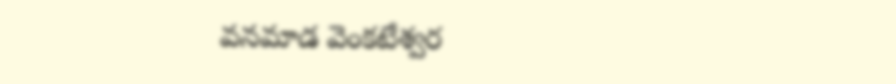వనమాడ వెంకటేశ్వర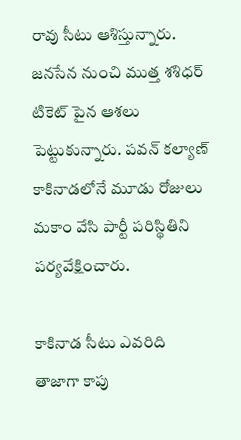రావు సీటు ఆశిస్తున్నారు. జనసేన నుంచి ముత్త శశిధర్ టికెట్ పైన ఆశలు పెట్టుకున్నారు. పవన్ కల్యాణ్ కాకినాడలోనే మూడు రోజులు మకాం వేసి పార్టీ పరిస్థితిని పర్యవేక్షించారు.

కాకినాడ సీటు ఎవరిది
తాజాగా కాపు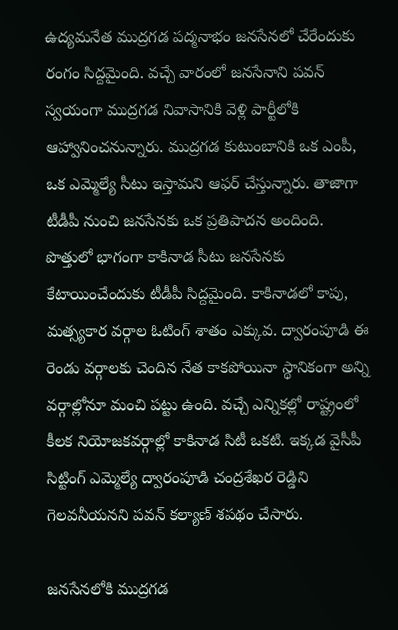ఉద్యమనేత ముద్రగడ పద్మనాభం జనసేనలో చేరేందుకు రంగం సిద్దమైంది. వచ్చే వారంలో జనసేనాని పవన్ స్వయంగా ముద్రగడ నివాసానికి వెళ్లి పార్టీలోకి ఆహ్వానించనున్నారు. ముద్రగడ కుటుంబానికి ఒక ఎంపీ, ఒక ఎమ్మెల్యే సీటు ఇస్తామని ఆఫర్ చేస్తున్నారు. తాజాగా టీడీపీ నుంచి జనసేనకు ఒక ప్రతిపాదన అందింది. పొత్తులో భాగంగా కాకినాడ సీటు జనసేనకు కేటాయించేందుకు టీడీపీ సిద్దమైంది. కాకినాడలో కాపు, మత్స్యకార వర్గాల ఓటింగ్ శాతం ఎక్కువ. ద్వారంపూడి ఈ రెండు వర్గాలకు చెందిన నేత కాకపోయినా స్థానికంగా అన్ని వర్గాల్లోనూ మంచి పట్టు ఉంది. వచ్చే ఎన్నికల్లో రాష్ట్రంలో కీలక నియోజకవర్గాల్లో కాకినాడ సిటీ ఒకటి. ఇక్కడ వైసీపీ సిట్టింగ్ ఎమ్మెల్యే ద్వారంపూడి చంద్రశేఖర రెడ్డిని గెలవనీయనని పవన్ కల్యాణ్ శపథం చేసారు.

జనసేనలోకి ముద్రగడ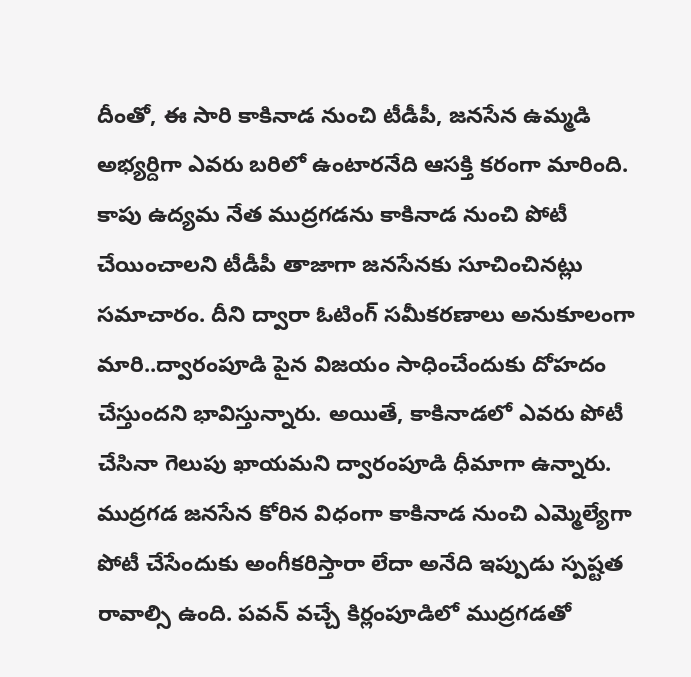దీంతో, ఈ సారి కాకినాడ నుంచి టీడీపీ, జనసేన ఉమ్మడి అభ్యర్దిగా ఎవరు బరిలో ఉంటారనేది ఆసక్తి కరంగా మారింది. కాపు ఉద్యమ నేత ముద్రగడను కాకినాడ నుంచి పోటీ చేయించాలని టీడీపీ తాజాగా జనసేనకు సూచించినట్లు సమాచారం. దీని ద్వారా ఓటింగ్ సమీకరణాలు అనుకూలంగా మారి..ద్వారంపూడి పైన విజయం సాధించేందుకు దోహదం చేస్తుందని భావిస్తున్నారు. అయితే, కాకినాడలో ఎవరు పోటీ చేసినా గెలుపు ఖాయమని ద్వారంపూడి ధీమాగా ఉన్నారు. ముద్రగడ జనసేన కోరిన విధంగా కాకినాడ నుంచి ఎమ్మెల్యేగా పోటీ చేసేందుకు అంగీకరిస్తారా లేదా అనేది ఇప్పుడు స్పష్టత రావాల్సి ఉంది. పవన్ వచ్చే కిర్లంపూడిలో ముద్రగడతో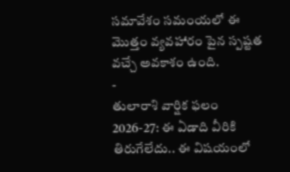సమావేశం సమంయలో ఈ మొత్తం వ్యవహారం పైన స్పష్టత వచ్చే అవకాశం ఉంది.
-
తులారాశి వార్షిక ఫలం 2026-27: ఈ ఏడాది వీరికి తిరుగేలేదు.. ఈ విషయంలో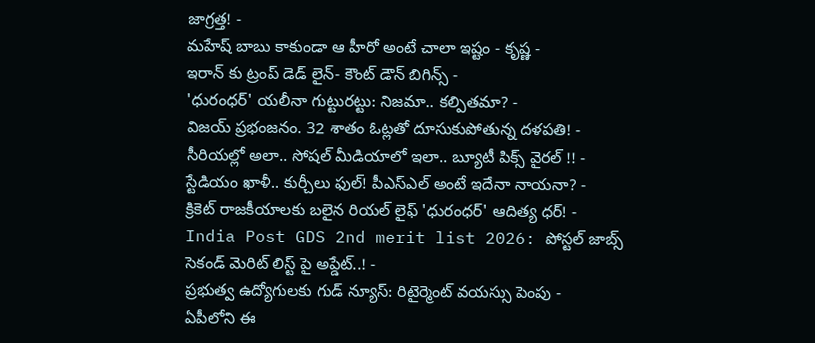జాగ్రత్త! -
మహేష్ బాబు కాకుండా ఆ హీరో అంటే చాలా ఇష్టం - కృష్ణ -
ఇరాన్ కు ట్రంప్ డెడ్ లైన్- కౌంట్ డౌన్ బిగిన్స్ -
'ధురంధర్' యలీనా గుట్టురట్టు: నిజమా.. కల్పితమా? -
విజయ్ ప్రభంజనం. 32 శాతం ఓట్లతో దూసుకుపోతున్న దళపతి! -
సీరియల్లో అలా.. సోషల్ మీడియాలో ఇలా.. బ్యూటీ పిక్స్ వైరల్ !! -
స్టేడియం ఖాళీ.. కుర్చీలు ఫుల్! పీఎస్ఎల్ అంటే ఇదేనా నాయనా? -
క్రికెట్ రాజకీయాలకు బలైన రియల్ లైఫ్ 'ధురంధర్' ఆదిత్య ధర్! -
India Post GDS 2nd merit list 2026: పోస్టల్ జాబ్స్ సెకండ్ మెరిట్ లిస్ట్ పై అప్డేట్..! -
ప్రభుత్వ ఉద్యోగులకు గుడ్ న్యూస్: రిటైర్మెంట్ వయస్సు పెంపు -
ఏపీలోని ఈ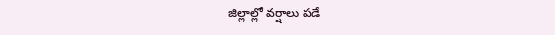జిల్లాల్లో వర్షాలు పడే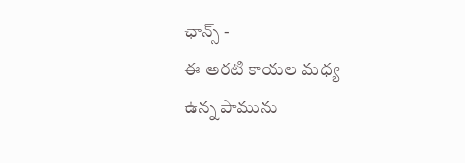ఛాన్స్ -
ఈ అరటి కాయల మధ్య ఉన్న పామును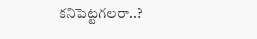కనిపెట్టగలరా..?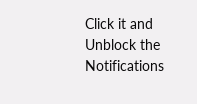Click it and Unblock the Notifications